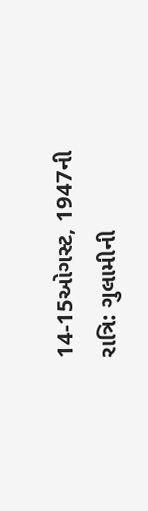14-15ઓગસ્ટ, 1947ની રાત્રિ: ગુલામીની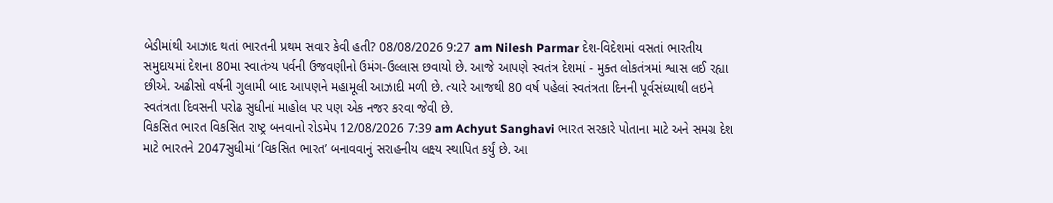બેડીમાંથી આઝાદ થતાં ભારતની પ્રથમ સવાર કેવી હતી? 08/08/2026 9:27 am Nilesh Parmar દેશ-વિદેશમાં વસતાં ભારતીય સમુદાયમાં દેશના 80મા સ્વાતંત્ર્ય પર્વની ઉજવણીનો ઉમંગ-ઉલ્લાસ છવાયો છે. આજે આપણે સ્વતંત્ર દેશમાં - મુક્ત લોકતંત્રમાં શ્વાસ લઈ રહ્યા છીએ. અઢીસો વર્ષની ગુલામી બાદ આપણને મહામૂલી આઝાદી મળી છે. ત્યારે આજથી 80 વર્ષ પહેલાં સ્વતંત્રતા દિનની પૂર્વસંધ્યાથી લઇને સ્વતંત્રતા દિવસની પરોઢ સુધીનાં માહોલ પર પણ એક નજર કરવા જેવી છે.
વિકસિત ભારત વિકસિત રાષ્ટ્ર બનવાનો રોડમેપ 12/08/2026 7:39 am Achyut Sanghavi ભારત સરકારે પોતાના માટે અને સમગ્ર દેશ માટે ભારતને 2047સુધીમાં ‘વિકસિત ભારત’ બનાવવાનું સરાહનીય લક્ષ્ય સ્થાપિત કર્યું છે. આ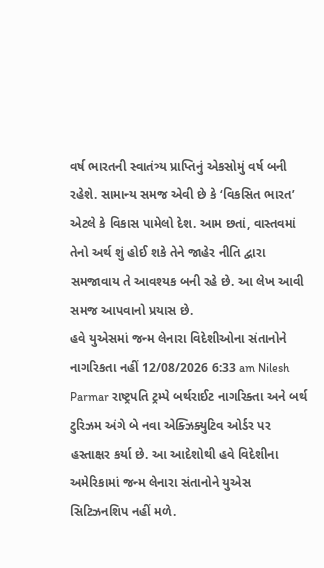વર્ષ ભારતની સ્વાતંત્ર્ય પ્રાપ્તિનું એકસોમું વર્ષ બની રહેશે. સામાન્ય સમજ એવી છે કે ‘વિકસિત ભારત’ એટલે કે વિકાસ પામેલો દેશ. આમ છતાં, વાસ્તવમાં તેનો અર્થ શું હોઈ શકે તેને જાહેર નીતિ દ્વારા સમજાવાય તે આવશ્યક બની રહે છે. આ લેખ આવી સમજ આપવાનો પ્રયાસ છે.
હવે યુએસમાં જન્મ લેનારા વિદેશીઓના સંતાનોને નાગરિકતા નહીં 12/08/2026 6:33 am Nilesh Parmar રાષ્ટ્રપતિ ટ્રમ્પે બર્થરાઈટ નાગરિક્તા અને બર્થ ટુરિઝમ અંગે બે નવા એક્ઝિક્યુટિવ ઓર્ડર પર હસ્તાક્ષર કર્યા છે. આ આદેશોથી હવે વિદેશીના અમેરિકામાં જન્મ લેનારા સંતાનોને યુએસ સિટિઝનશિપ નહીં મળે.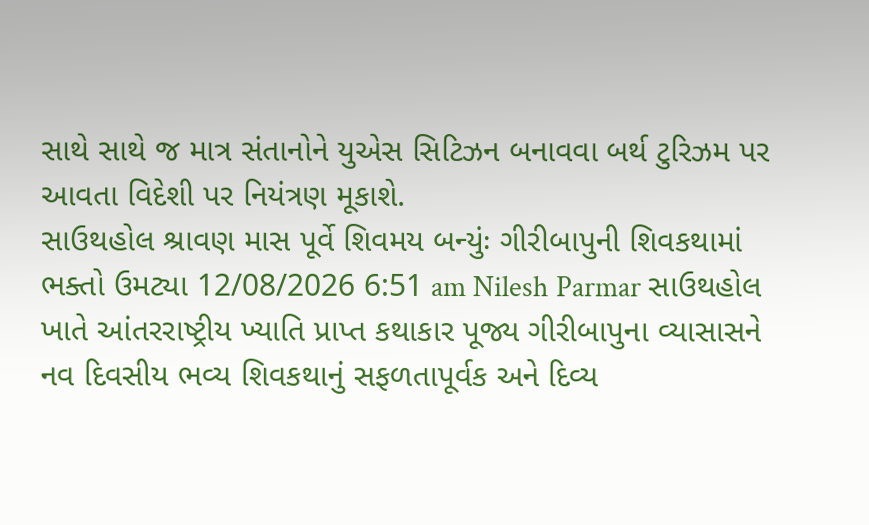સાથે સાથે જ માત્ર સંતાનોને યુએસ સિટિઝન બનાવવા બર્થ ટુરિઝમ પર આવતા વિદેશી પર નિયંત્રણ મૂકાશે.
સાઉથહોલ શ્રાવણ માસ પૂર્વે શિવમય બન્યુંઃ ગીરીબાપુની શિવકથામાં ભક્તો ઉમટ્યા 12/08/2026 6:51 am Nilesh Parmar સાઉથહોલ ખાતે આંતરરાષ્ટ્રીય ખ્યાતિ પ્રાપ્ત કથાકાર પૂજ્ય ગીરીબાપુના વ્યાસાસને નવ દિવસીય ભવ્ય શિવકથાનું સફળતાપૂર્વક અને દિવ્ય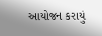આયોજન કરાયું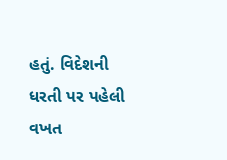હતું. વિદેશની ધરતી પર પહેલી વખત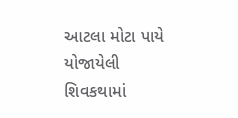આટલા મોટા પાયે યોજાયેલી શિવકથામાં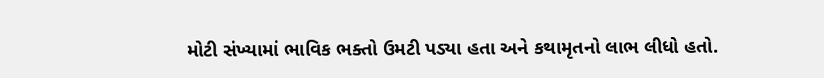મોટી સંખ્યામાં ભાવિક ભક્તો ઉમટી પડ્યા હતા અને કથામૃતનો લાભ લીધો હતો.